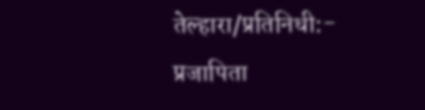तेल्हारा/प्रतिनिधी:- प्रजापिता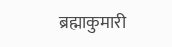ब्रह्माकुमारी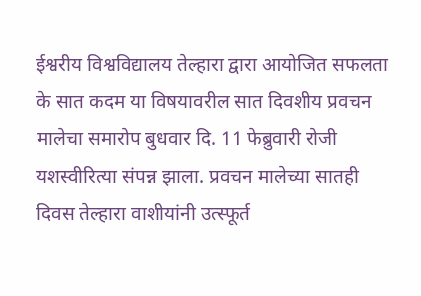ईश्वरीय विश्वविद्यालय तेल्हारा द्वारा आयोजित सफलता के सात कदम या विषयावरील सात दिवशीय प्रवचन मालेचा समारोप बुधवार दि. 11 फेब्रुवारी रोजी यशस्वीरित्या संपन्न झाला. प्रवचन मालेच्या सातही दिवस तेल्हारा वाशीयांनी उत्स्फूर्त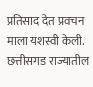प्रतिसाद देत प्रवचन माला यशस्वी केली. छत्तीसगड राज्यातील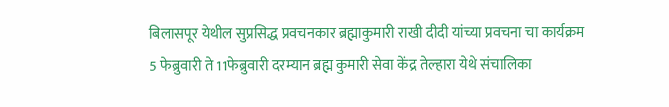बिलासपूर येथील सुप्रसिद्ध प्रवचनकार ब्रह्माकुमारी राखी दीदी यांच्या प्रवचना चा कार्यक्रम 5 फेब्रुवारी ते 11फेब्रुवारी दरम्यान ब्रह्म कुमारी सेवा केंद्र तेल्हारा येथे संचालिका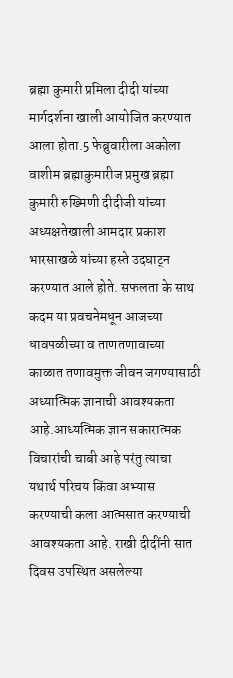ब्रह्मा कुमारी प्रमिला दीदी यांच्या मार्गदर्शना खाली आयोजित करण्यात आला होता.5 फेब्रुवारीला अकोला वाशीम ब्रह्माकुमारीज प्रमुख ब्रह्मा कुमारी रुख्मिणी दीदीजी यांच्या अध्यक्षतेखाली आमदार प्रकाश भारसाखळे यांच्या हस्ते उदघाट्न करण्यात आले होते. सफलता के साथ कदम या प्रवचनेमधून आजच्या धावपळीच्या व ताणतणावाच्या काळात तणावमुक्त जीवन जगण्यासाठी अध्यात्मिक ज्ञानाची आवश्यकता आहे.आध्यत्मिक ज्ञान सकारात्मक विचारांची चाबी आहे परंतु त्याचा यथार्थ परिचय किंवा अभ्यास करण्याची कला आत्मसात करण्याची आवश्यकता आहे. राखी दीदींनी सात दिवस उपस्थित असलेल्या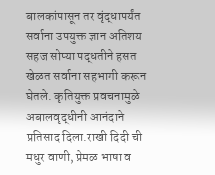बालकांपासून तर वृंद्धापर्यंत सर्वाना उपयुक्त ज्ञान अतिशय सहज सोप्या पद्धतीने हसत खेळत सर्वाना सहभागी करून घेतले. कृतियुक्त प्रवचनामुळे अबालवृद्धीनी आनंदाने प्रतिसाद दिला.राखी दिदी ची मधुर वाणी, प्रेमळ भाषा व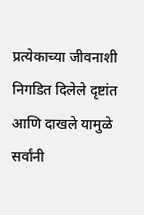प्रत्येकाच्या जीवनाशी निगडित दिलेले दृष्टांत आणि दाखले यामुळे सर्वांनी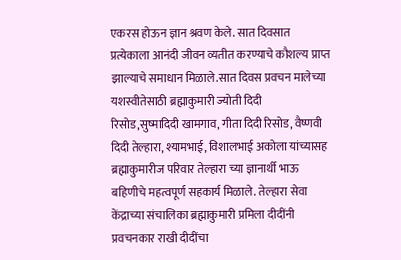एकरस होऊन ज्ञान श्रवण केले. सात दिवसात प्रत्येकाला आनंदी जीवन व्यतीत करण्याचे कौशल्य प्राप्त झाल्याचे समाधान मिळाले.सात दिवस प्रवचन मालेच्या यशस्वीतेसाठी ब्रह्माकुमारी ज्योती दिदी रिसोड,सुष्मादिदी खामगाव, गीता दिदी रिसोड, वैष्णवी दिदी तेल्हारा, श्यामभाई, विशालभाई अकोला यांच्यासह ब्रह्माकुमारीज परिवार तेल्हारा च्या ज्ञानार्थी भाऊ बहिणीचे महत्वपूर्ण सहकार्य मिळाले. तेल्हारा सेवा केंद्राच्या संचालिका ब्रह्माकुमारी प्रमिला दीदींनी प्रवचनकार राखी दीदींचा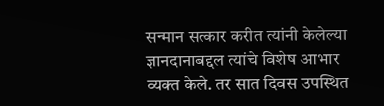सन्मान सत्कार करीत त्यांनी केलेल्या ज्ञानदानाबद्दल त्यांचे विशेष आभार व्यक्त केले. तर सात दिवस उपस्थित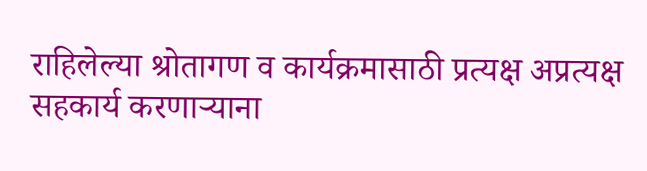राहिलेल्या श्रोतागण व कार्यक्रमासाठी प्रत्यक्ष अप्रत्यक्ष सहकार्य करणाऱ्याना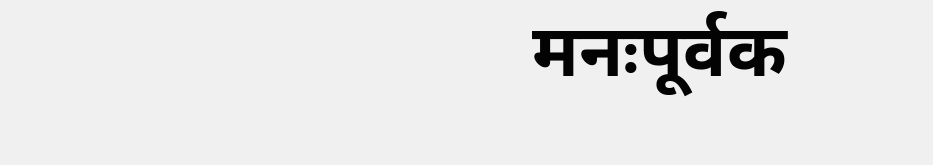मनःपूर्वक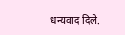धन्यवाद दिले.